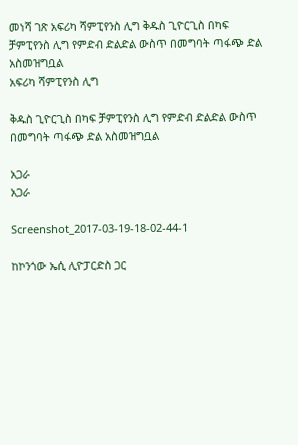መነሻ ገጽ አፍሪካ ሻምፒየንስ ሊግ ቅዱስ ጊዮርጊስ በካፍ ቻምፒየንስ ሊግ የምድብ ድልድል ውስጥ በመግባት ጣፋጭ ድል አስመዝግቧል
አፍሪካ ሻምፒየንስ ሊግ

ቅዱስ ጊዮርጊስ በካፍ ቻምፒየንስ ሊግ የምድብ ድልድል ውስጥ በመግባት ጣፋጭ ድል አስመዝግቧል

አጋራ
አጋራ

Screenshot_2017-03-19-18-02-44-1

ከኮንጎው ኤሲ ሊዮፓርድስ ጋር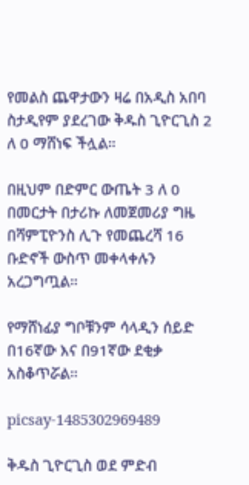የመልስ ጨዋታውን ዛሬ በአዲስ አበባ ስታዲየም ያደረገው ቅዱስ ጊዮርጊስ 2 ለ 0 ማሸነፍ ችሏል።

በዚህም በድምር ውጤት 3 ለ 0 በመርታት በታሪኩ ለመጀመሪያ ግዜ በሻምፒዮንስ ሊጉ የመጨረሻ 16 ቡድኖች ውስጥ መቀላቀሉን አረጋግጧል።

የማሸነፊያ ግቦቹንም ሳላዲን ሰይድ በ16ኛው እና በ91ኛው ደቂቃ አስቆጥሯል።

picsay-1485302969489

ቅዱስ ጊዮርጊስ ወደ ምድብ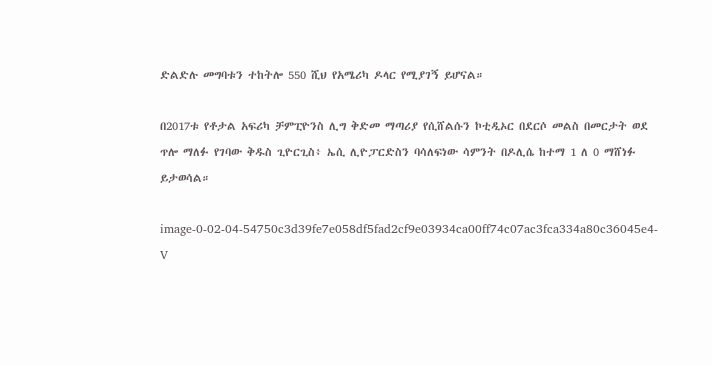ድልድሉ መግባቱን ተከትሎ 550 ሺህ የአሜሪካ ዶላር የሚያገኝ ይሆናል።

በ2017ቱ የቶታል አፍሪካ ቻምፒዮንስ ሊግ ቅድመ ማጣሪያ የሲሸልሱን ኮቲዲኦር በደርሶ መልስ በመርታት ወደ ጥሎ ማለፉ የገባው ቅዱስ ጊዮርጊስ፥ ኤሲ ሊዮፓርድስን ባሳለፍነው ሳምንት በዶሊሴ ከተማ 1 ለ 0 ማሸነፉ ይታወሳል።

image-0-02-04-54750c3d39fe7e058df5fad2cf9e03934ca00ff74c07ac3fca334a80c36045e4-V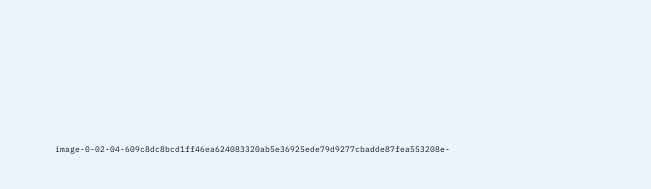image-0-02-04-609c8dc8bcd1ff46ea624083320ab5e36925ede79d9277cbadde87fea553208e-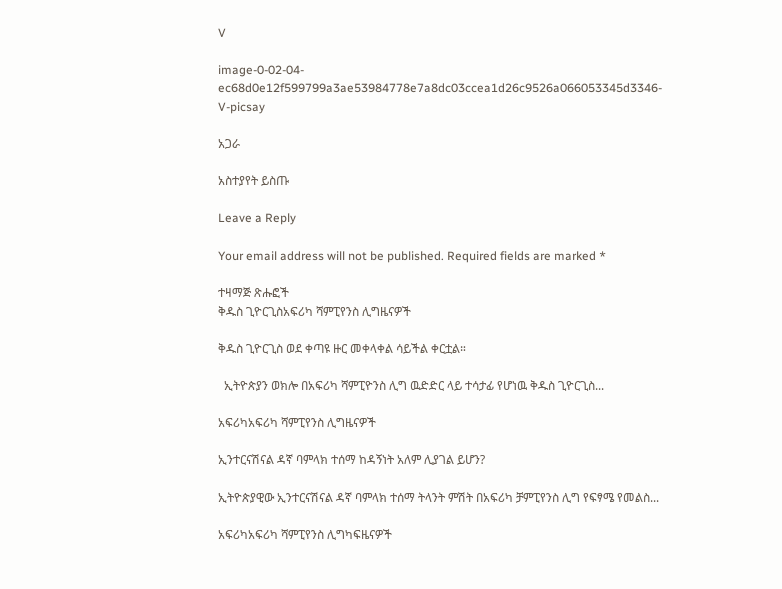V

image-0-02-04-ec68d0e12f599799a3ae53984778e7a8dc03ccea1d26c9526a066053345d3346-V-picsay

አጋራ

አስተያየት ይስጡ

Leave a Reply

Your email address will not be published. Required fields are marked *

ተዛማጅ ጽሑፎች
ቅዱስ ጊዮርጊስአፍሪካ ሻምፒየንስ ሊግዜናዎች

ቅዱስ ጊዮርጊስ ወደ ቀጣዩ ዙር መቀላቀል ሳይችል ቀርቷል።

  ኢትዮጵያን ወክሎ በአፍሪካ ሻምፒዮንስ ሊግ ዉድድር ላይ ተሳታፊ የሆነዉ ቅዱስ ጊዮርጊስ...

አፍሪካአፍሪካ ሻምፒየንስ ሊግዜናዎች

ኢንተርናሽናል ዳኛ ባምላክ ተሰማ ከዳኝነት አለም ሊያገል ይሆን?

ኢትዮጵያዊው ኢንተርናሽናል ዳኛ ባምላክ ተሰማ ትላንት ምሽት በአፍሪካ ቻምፒየንስ ሊግ የፍፃሜ የመልስ...

አፍሪካአፍሪካ ሻምፒየንስ ሊግካፍዜናዎች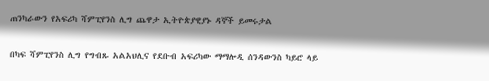ጠንካራውን የአፍሪካ ሻምፒየንስ ሊግ ጨዋታ ኢትዮጵያዊያኑ ዳኞች ይመሩታል

በካፍ ሻምፒየንስ ሊግ የግብጹ አልአህሊና የደቡብ አፍሪካው ማማሎዲ ሰንዳውንስ ካይሮ ላይ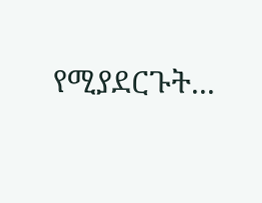የሚያደርጉት...